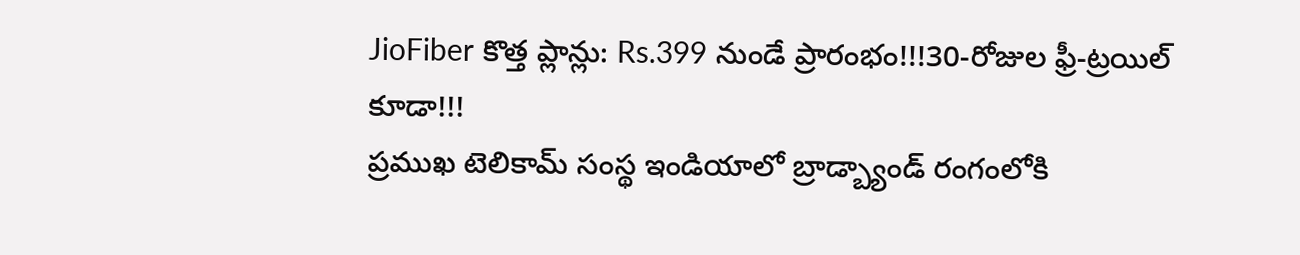JioFiber కొత్త ప్లాన్లు: Rs.399 నుండే ప్రారంభం!!!30-రోజుల ఫ్రీ-ట్రయిల్ కూడా!!!
ప్రముఖ టెలికామ్ సంస్థ ఇండియాలో బ్రాడ్బ్యాండ్ రంగంలోకి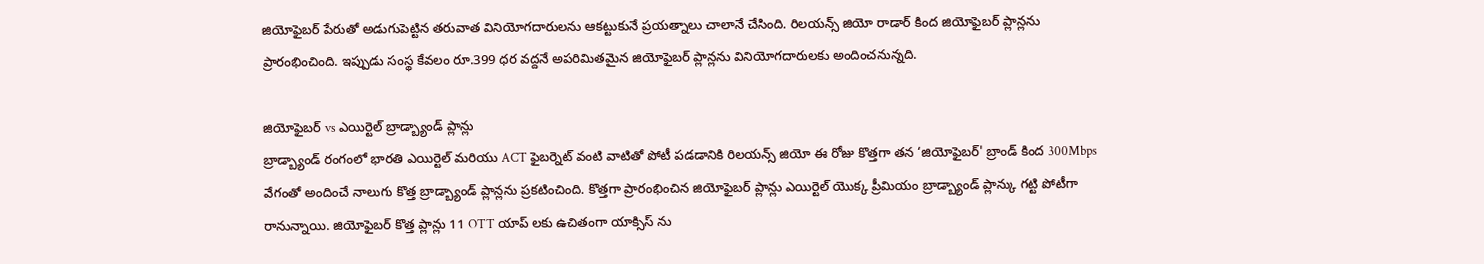జియోఫైబర్ పేరుతో అడుగుపెట్టిన తరువాత వినియోగదారులను ఆకట్టుకునే ప్రయత్నాలు చాలానే చేసింది. రిలయన్స్ జియో రాడార్ కింద జియోఫైబర్ ప్లాన్లను ప్రారంభించింది. ఇప్పుడు సంస్థ కేవలం రూ.399 ధర వద్దనే అపరిమితమైన జియోఫైబర్ ప్లాన్లను వినియోగదారులకు అందించనున్నది.

జియోఫైబర్ vs ఎయిర్టెల్ బ్రాడ్బ్యాండ్ ప్లాన్లు
బ్రాడ్బ్యాండ్ రంగంలో భారతి ఎయిర్టెల్ మరియు ACT ఫైబర్నెట్ వంటి వాటితో పోటీ పడడానికి రిలయన్స్ జియో ఈ రోజు కొత్తగా తన ‘జియోఫైబర్' బ్రాండ్ కింద 300Mbps వేగంతో అందించే నాలుగు కొత్త బ్రాడ్బ్యాండ్ ప్లాన్లను ప్రకటించింది. కొత్తగా ప్రారంభించిన జియోఫైబర్ ప్లాన్లు ఎయిర్టెల్ యొక్క ప్రీమియం బ్రాడ్బ్యాండ్ ప్లాన్కు గట్టి పోటీగా రానున్నాయి. జియోఫైబర్ కొత్త ప్లాన్లు 11 OTT యాప్ లకు ఉచితంగా యాక్సిస్ ను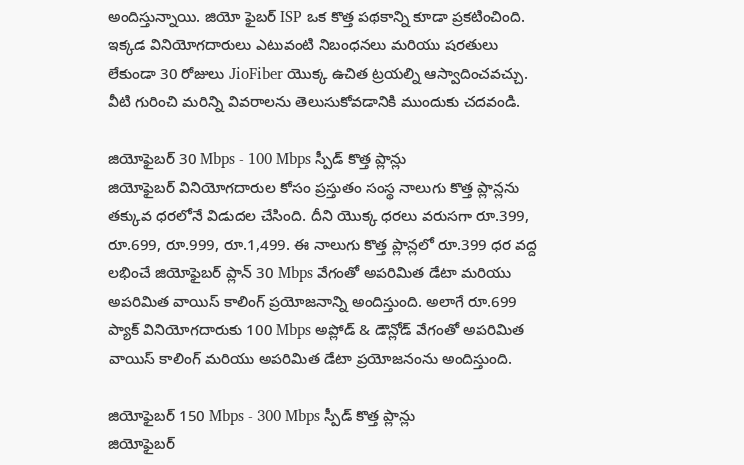అందిస్తున్నాయి. జియో ఫైబర్ ISP ఒక కొత్త పథకాన్ని కూడా ప్రకటించింది. ఇక్కడ వినియోగదారులు ఎటువంటి నిబంధనలు మరియు షరతులు లేకుండా 30 రోజులు JioFiber యొక్క ఉచిత ట్రయల్ని ఆస్వాదించవచ్చు. వీటి గురించి మరిన్ని వివరాలను తెలుసుకోవడానికి ముందుకు చదవండి.

జియోఫైబర్ 30 Mbps - 100 Mbps స్పీడ్ కొత్త ప్లాన్లు
జియోఫైబర్ వినియోగదారుల కోసం ప్రస్తుతం సంస్థ నాలుగు కొత్త ప్లాన్లను తక్కువ ధరలోనే విడుదల చేసింది. దీని యొక్క ధరలు వరుసగా రూ.399, రూ.699, రూ.999, రూ.1,499. ఈ నాలుగు కొత్త ప్లాన్లలో రూ.399 ధర వద్ద లభించే జియోఫైబర్ ప్లాన్ 30 Mbps వేగంతో అపరిమిత డేటా మరియు అపరిమిత వాయిస్ కాలింగ్ ప్రయోజనాన్ని అందిస్తుంది. అలాగే రూ.699 ప్యాక్ వినియోగదారుకు 100 Mbps అప్లోడ్ & డౌన్లోడ్ వేగంతో అపరిమిత వాయిస్ కాలింగ్ మరియు అపరిమిత డేటా ప్రయోజనంను అందిస్తుంది.

జియోఫైబర్ 150 Mbps - 300 Mbps స్పీడ్ కొత్త ప్లాన్లు
జియోఫైబర్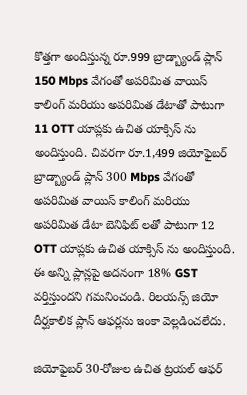కొత్తగా అందిస్తున్న రూ.999 బ్రాడ్బ్యాండ్ ప్లాన్ 150 Mbps వేగంతో అపరిమిత వాయిస్ కాలింగ్ మరియు అపరిమిత డేటాతో పాటుగా 11 OTT యాప్లకు ఉచిత యాక్సిస్ ను అందిస్తుంది. చివరగా రూ.1,499 జియోఫైబర్ బ్రాడ్బ్యాండ్ ప్లాన్ 300 Mbps వేగంతో అపరిమిత వాయిస్ కాలింగ్ మరియు అపరిమిత డేటా బెనిఫిట్ లతో పాటుగా 12 OTT యాప్లకు ఉచిత యాక్సిస్ ను అందిస్తుంది. ఈ అన్ని ప్లాన్లపై అదనంగా 18% GST వర్తిస్తుందని గమనించండి. రిలయన్స్ జియో దీర్ఘకాలిక ప్లాన్ ఆఫర్లను ఇంకా వెల్లడించలేదు.

జియోఫైబర్ 30-రోజుల ఉచిత ట్రయల్ ఆఫర్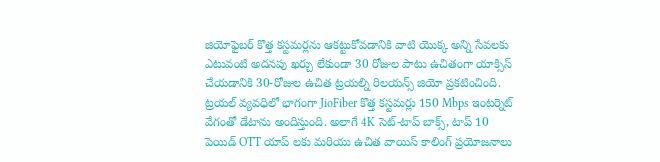జియోఫైబర్ కొత్త కస్టమర్లను ఆకట్టుకోవడానికి వాటి యొక్క అన్ని సేవలకు ఎటువంటి అదనపు ఖర్చు లేకుండా 30 రోజుల పాటు ఉచితంగా యాక్సిస్ చేయడానికి 30-రోజుల ఉచిత ట్రయల్ని రిలయన్స్ జియో ప్రకటించింది. ట్రయల్ వ్యవధిలో భాగంగా JioFiber కొత్త కస్టమర్లు 150 Mbps ఇంటర్నెట్ వేగంతో డేటాను అందిస్తుంది. అలాగే 4K సెట్-టాప్ బాక్స్, టాప్ 10 పెయిడ్ OTT యాప్ లకు మరియు ఉచిత వాయిస్ కాలింగ్ ప్రయోజనాలు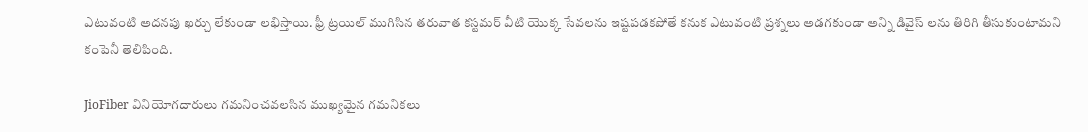ఎటువంటి అదనపు ఖర్చు లేకుండా లభిస్తాయి. ఫ్రీ ట్రయిల్ ముగిసిన తరువాత కస్టమర్ వీటి యొక్క సేవలను ఇష్టపడకపోతే కనుక ఎటువంటి ప్రశ్నలు అడగకుండా అన్ని డివైస్ లను తిరిగి తీసుకుంటామని కంపెనీ తెలిపింది.

JioFiber వినియోగదారులు గమనించవలసిన ముఖ్యమైన గమనికలు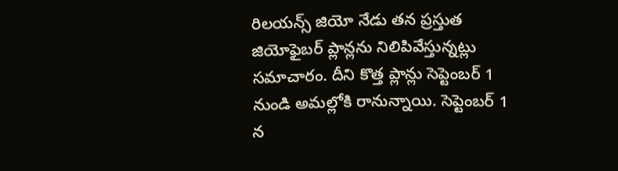రిలయన్స్ జియో నేడు తన ప్రస్తుత జియోఫైబర్ ప్లాన్లను నిలిపివేస్తున్నట్లు సమాచారం. దీని కొత్త ప్లాన్లు సెప్టెంబర్ 1 నుండి అమల్లోకి రానున్నాయి. సెప్టెంబర్ 1 న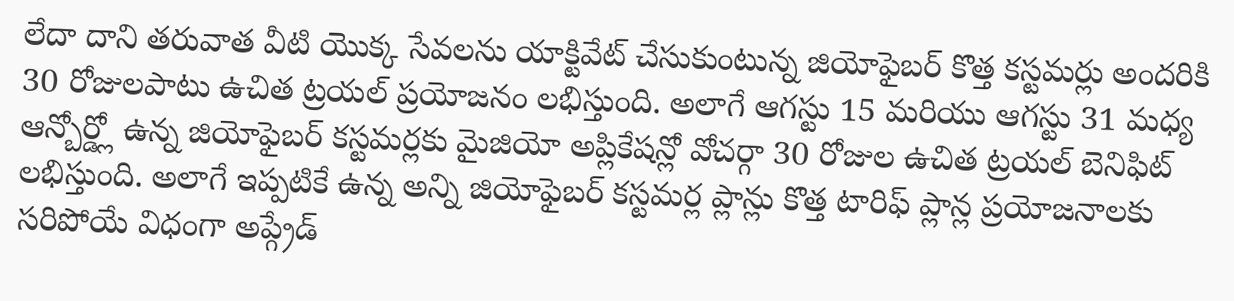లేదా దాని తరువాత వీటి యొక్క సేవలను యాక్టివేట్ చేసుకుంటున్న జియోఫైబర్ కొత్త కస్టమర్లు అందరికి 30 రోజులపాటు ఉచిత ట్రయల్ ప్రయోజనం లభిస్తుంది. అలాగే ఆగస్టు 15 మరియు ఆగస్టు 31 మధ్య ఆన్బోర్డ్లో ఉన్న జియోఫైబర్ కస్టమర్లకు మైజియో అప్లికేషన్లో వోచర్గా 30 రోజుల ఉచిత ట్రయల్ బెనిఫిట్ లభిస్తుంది. అలాగే ఇప్పటికే ఉన్న అన్ని జియోఫైబర్ కస్టమర్ల ప్లాన్లు కొత్త టారిఫ్ ప్లాన్ల ప్రయోజనాలకు సరిపోయే విధంగా అప్గ్రేడ్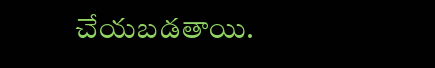చేయబడతాయి.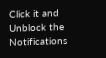Click it and Unblock the Notifications